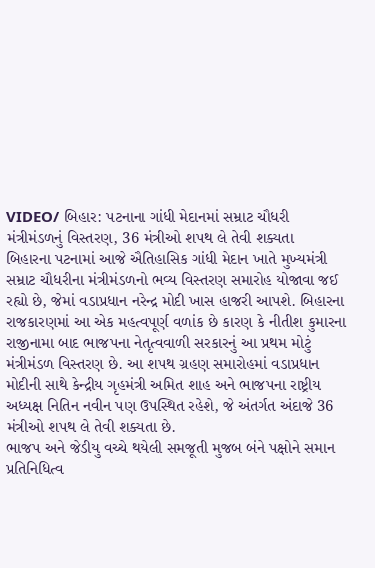VIDEO/ બિહાર: પટનાના ગાંધી મેદાનમાં સમ્રાટ ચૌધરી મંત્રીમંડળનું વિસ્તરણ, 36 મંત્રીઓ શપથ લે તેવી શક્યતા
બિહારના પટનામાં આજે ઐતિહાસિક ગાંધી મેદાન ખાતે મુખ્યમંત્રી સમ્રાટ ચૌધરીના મંત્રીમંડળનો ભવ્ય વિસ્તરણ સમારોહ યોજાવા જઈ રહ્યો છે, જેમાં વડાપ્રધાન નરેન્દ્ર મોદી ખાસ હાજરી આપશે. બિહારના રાજકારણમાં આ એક મહત્વપૂર્ણ વળાંક છે કારણ કે નીતીશ કુમારના રાજીનામા બાદ ભાજપના નેતૃત્વવાળી સરકારનું આ પ્રથમ મોટું મંત્રીમંડળ વિસ્તરણ છે. આ શપથ ગ્રહણ સમારોહમાં વડાપ્રધાન મોદીની સાથે કેન્દ્રીય ગૃહમંત્રી અમિત શાહ અને ભાજપના રાષ્ટ્રીય અધ્યક્ષ નિતિન નવીન પણ ઉપસ્થિત રહેશે, જે અંતર્ગત અંદાજે 36 મંત્રીઓ શપથ લે તેવી શક્યતા છે.
ભાજપ અને જેડીયુ વચ્ચે થયેલી સમજૂતી મુજબ બંને પક્ષોને સમાન પ્રતિનિધિત્વ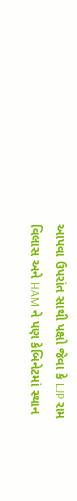આપવા ઉપરાંત સાથી પક્ષો જેવા કે LJP રામ વિલાસ અને HAM ને પણ કેબિનેટમાં સ્થાન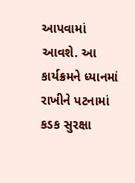આપવામાં આવશે. આ કાર્યક્રમને ધ્યાનમાં રાખીને પટનામાં કડક સુરક્ષા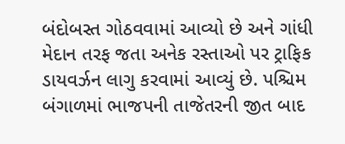બંદોબસ્ત ગોઠવવામાં આવ્યો છે અને ગાંધી મેદાન તરફ જતા અનેક રસ્તાઓ પર ટ્રાફિક ડાયવર્ઝન લાગુ કરવામાં આવ્યું છે. પશ્ચિમ બંગાળમાં ભાજપની તાજેતરની જીત બાદ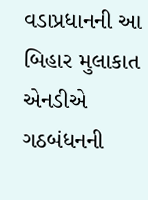વડાપ્રધાનની આ બિહાર મુલાકાત એનડીએ ગઠબંધનની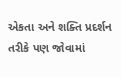એકતા અને શક્તિ પ્રદર્શન તરીકે પણ જોવામાં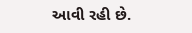આવી રહી છે.